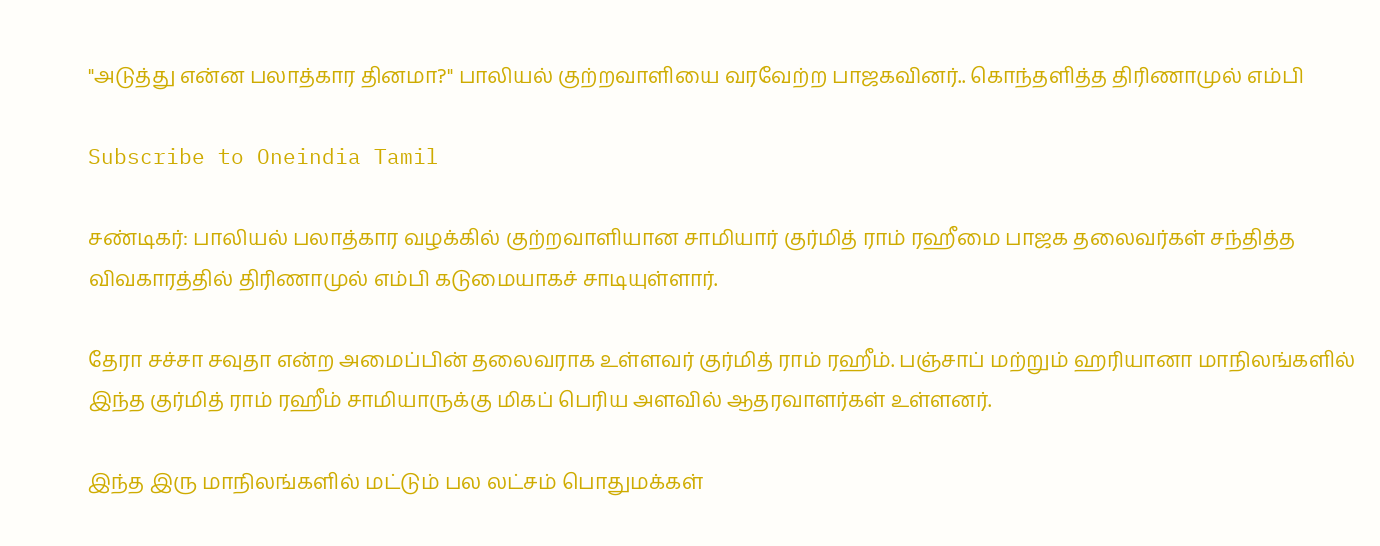"அடுத்து என்ன பலாத்கார தினமா?" பாலியல் குற்றவாளியை வரவேற்ற பாஜகவினர்.. கொந்தளித்த திரிணாமுல் எம்பி

Subscribe to Oneindia Tamil

சண்டிகர்: பாலியல் பலாத்கார வழக்கில் குற்றவாளியான சாமியார் குர்மித் ராம் ரஹீமை பாஜக தலைவர்கள் சந்தித்த விவகாரத்தில் திரிணாமுல் எம்பி கடுமையாகச் சாடியுள்ளார்.

தேரா சச்சா சவுதா என்ற அமைப்பின் தலைவராக உள்ளவர் குர்மித் ராம் ரஹீம். பஞ்சாப் மற்றும் ஹரியானா மாநிலங்களில் இந்த குர்மித் ராம் ரஹீம் சாமியாருக்கு மிகப் பெரிய அளவில் ஆதரவாளர்கள் உள்ளனர்.

இந்த இரு மாநிலங்களில் மட்டும் பல லட்சம் பொதுமக்கள்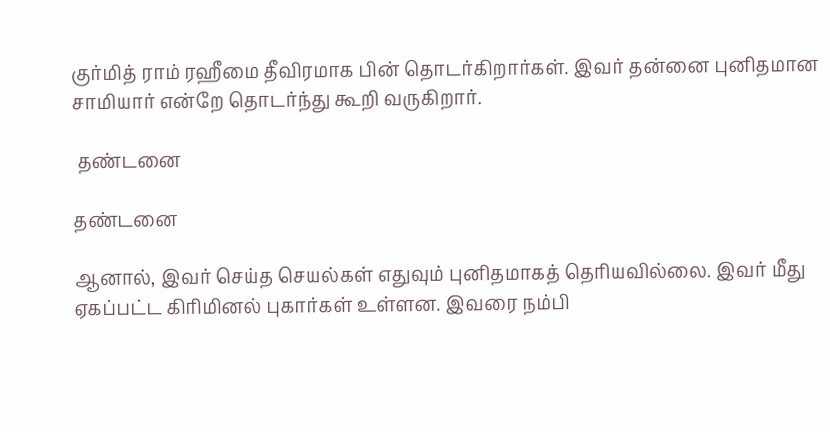குர்மித் ராம் ரஹீமை தீவிரமாக பின் தொடர்கிறார்கள். இவர் தன்னை புனிதமான சாமியார் என்றே தொடர்ந்து கூறி வருகிறார்.

 தண்டனை

தண்டனை

ஆனால், இவர் செய்த செயல்கள் எதுவும் புனிதமாகத் தெரியவில்லை. இவர் மீது ஏகப்பட்ட கிரிமினல் புகார்கள் உள்ளன. இவரை நம்பி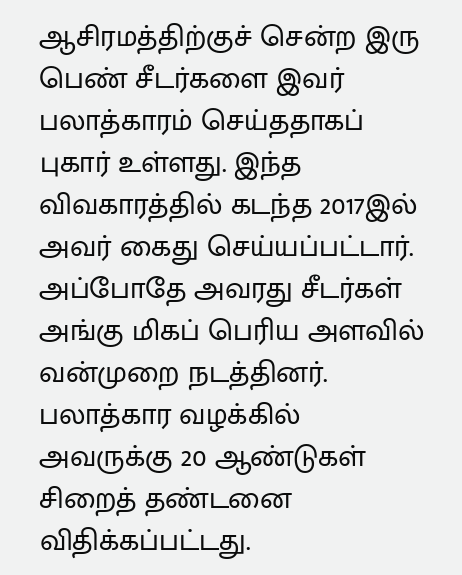ஆசிரமத்திற்குச் சென்ற இரு பெண் சீடர்களை இவர் பலாத்காரம் செய்ததாகப் புகார் உள்ளது. இந்த விவகாரத்தில் கடந்த 2017இல் அவர் கைது செய்யப்பட்டார். அப்போதே அவரது சீடர்கள் அங்கு மிகப் பெரிய அளவில் வன்முறை நடத்தினர். பலாத்கார வழக்கில் அவருக்கு 20 ஆண்டுகள் சிறைத் தண்டனை விதிக்கப்பட்டது.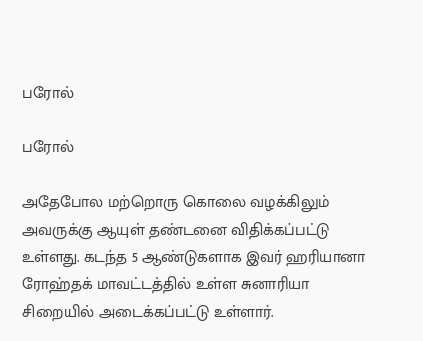பரோல்

பரோல்

அதேபோல மற்றொரு கொலை வழக்கிலும் அவருக்கு ஆயுள் தண்டனை விதிக்கப்பட்டு உள்ளது. கடந்த 5 ஆண்டுகளாக இவர் ஹரியானா ரோஹ்தக் மாவட்டத்தில் உள்ள சுனாரியா சிறையில் அடைக்கப்பட்டு உள்ளார்.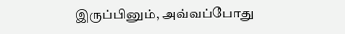இருப்பினும், அவ்வப்போது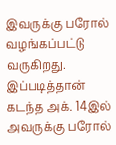இவருக்கு பரோல் வழங்கப்பட்டு வருகிறது. இப்படித்தான் கடந்த அக். 14இல் அவருக்கு பரோல்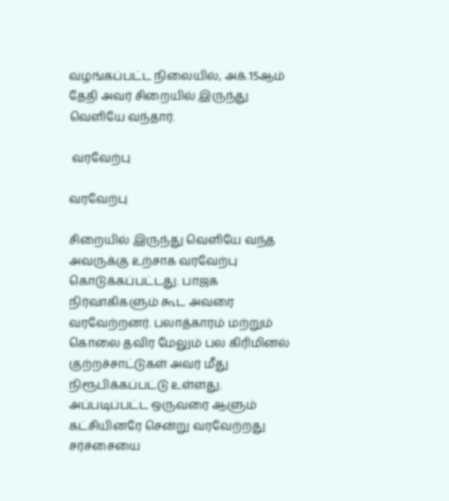வழங்கப்பட்ட நிலையில், அக்.15ஆம் தேதி அவர் சிறையில் இருந்து வெளியே வந்தார்.

 வரவேற்பு

வரவேற்பு

சிறையில் இருந்து வெளியே வந்த அவருக்கு உற்சாக வரவேற்பு கொடுக்கப்பட்டது. பாஜக நிர்வாகிகளும் கூட அவரை வரவேற்றனர். பலாத்காரம் மற்றும் கொலை தவிர மேலும் பல கிரிமினல் குற்றச்சாட்டுகள் அவர் மீது நிரூபிக்கப்பட்டு உள்ளது. அப்படிப்பட்ட ஒருவரை ஆளும் கட்சியினரே சென்று வரவேற்றது சர்ச்சையை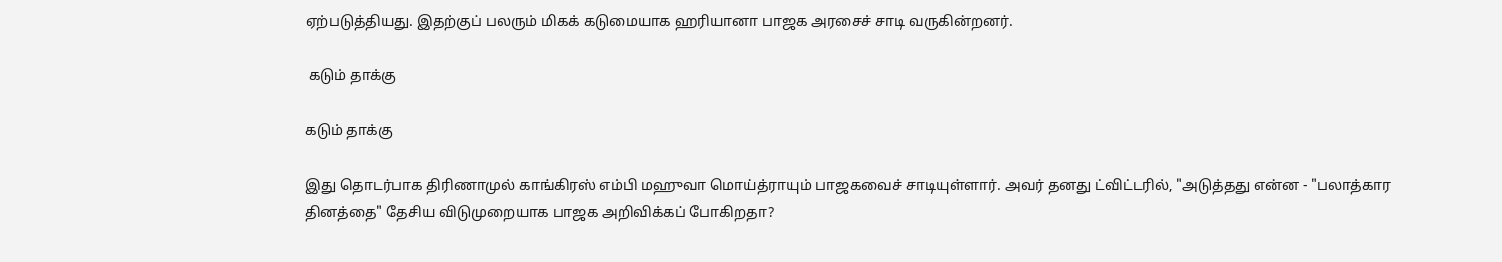ஏற்படுத்தியது. இதற்குப் பலரும் மிகக் கடுமையாக ஹரியானா பாஜக அரசைச் சாடி வருகின்றனர்.

 கடும் தாக்கு

கடும் தாக்கு

இது தொடர்பாக திரிணாமுல் காங்கிரஸ் எம்பி மஹுவா மொய்த்ராயும் பாஜகவைச் சாடியுள்ளார். அவர் தனது ட்விட்டரில், "அடுத்தது என்ன - "பலாத்கார தினத்தை" தேசிய விடுமுறையாக பாஜக அறிவிக்கப் போகிறதா?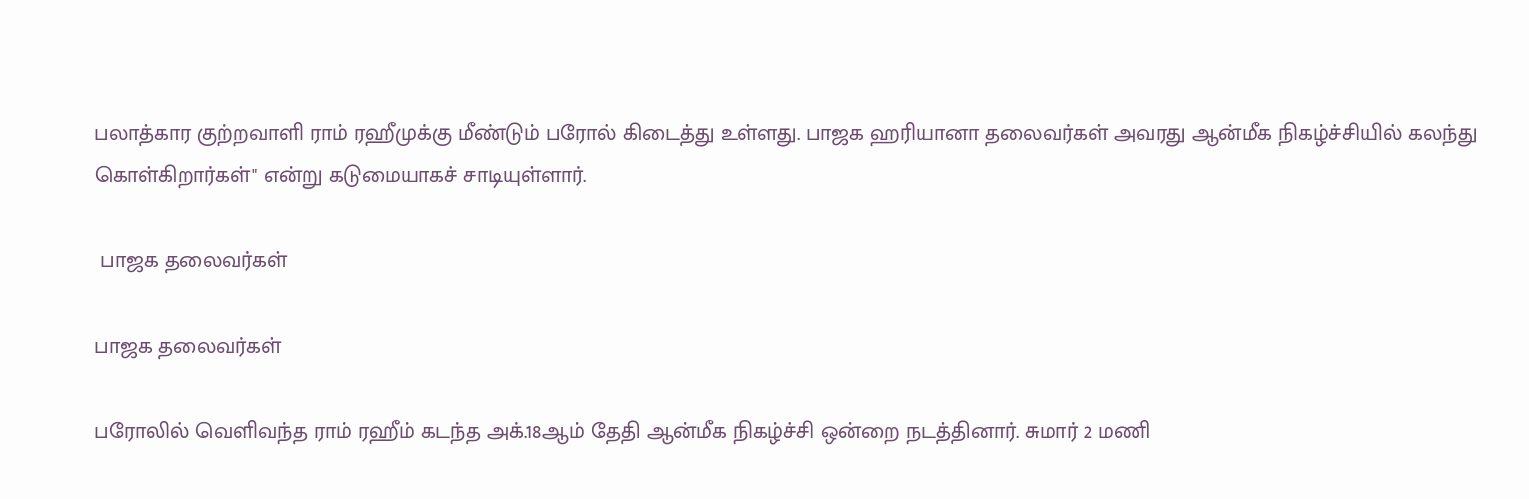பலாத்கார குற்றவாளி ராம் ரஹீமுக்கு மீண்டும் பரோல் கிடைத்து உள்ளது. பாஜக ஹரியானா தலைவர்கள் அவரது ஆன்மீக நிகழ்ச்சியில் கலந்து கொள்கிறார்கள்" என்று கடுமையாகச் சாடியுள்ளார்.

 பாஜக தலைவர்கள்

பாஜக தலைவர்கள்

பரோலில் வெளிவந்த ராம் ரஹீம் கடந்த அக்.18ஆம் தேதி ஆன்மீக நிகழ்ச்சி ஒன்றை நடத்தினார். சுமார் 2 மணி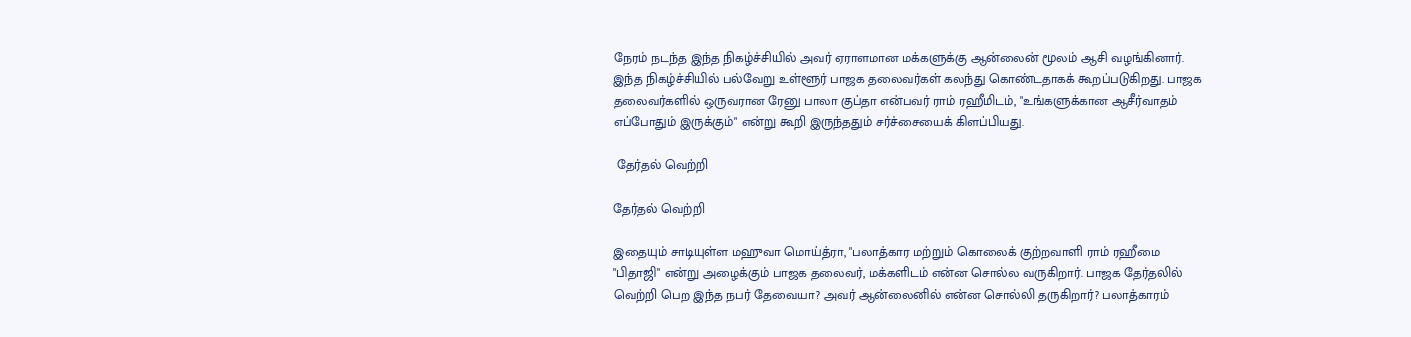நேரம் நடந்த இந்த நிகழ்ச்சியில் அவர் ஏராளமான மக்களுக்கு ஆன்லைன் மூலம் ஆசி வழங்கினார். இந்த நிகழ்ச்சியில் பல்வேறு உள்ளூர் பாஜக தலைவர்கள் கலந்து கொண்டதாகக் கூறப்படுகிறது. பாஜக தலைவர்களில் ஒருவரான ரேனு பாலா குப்தா என்பவர் ராம் ரஹீமிடம், "உங்களுக்கான ஆசீர்வாதம் எப்போதும் இருக்கும்" என்று கூறி இருந்ததும் சர்ச்சையைக் கிளப்பியது.

 தேர்தல் வெற்றி

தேர்தல் வெற்றி

இதையும் சாடியுள்ள மஹுவா மொய்த்ரா, "பலாத்கார மற்றும் கொலைக் குற்றவாளி ராம் ரஹீமை "பிதாஜி" என்று அழைக்கும் பாஜக தலைவர், மக்களிடம் என்ன சொல்ல வருகிறார். பாஜக தேர்தலில் வெற்றி பெற இந்த நபர் தேவையா? அவர் ஆன்லைனில் என்ன சொல்லி தருகிறார்? பலாத்காரம்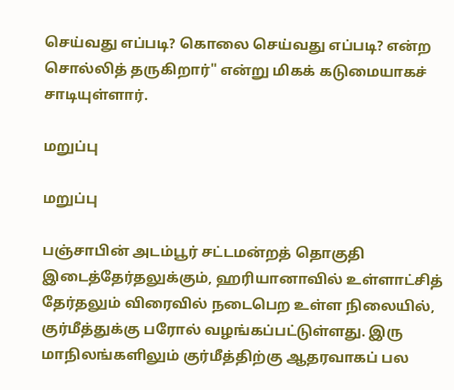செய்வது எப்படி? கொலை செய்வது எப்படி? என்ற சொல்லித் தருகிறார்" என்று மிகக் கடுமையாகச் சாடியுள்ளார்.

மறுப்பு

மறுப்பு

பஞ்சாபின் அடம்பூர் சட்டமன்றத் தொகுதி இடைத்தேர்தலுக்கும், ஹரியானாவில் உள்ளாட்சித் தேர்தலும் விரைவில் நடைபெற உள்ள நிலையில், குர்மீத்துக்கு பரோல் வழங்கப்பட்டுள்ளது. இரு மாநிலங்களிலும் குர்மீத்திற்கு ஆதரவாகப் பல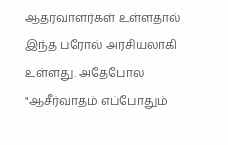ஆதரவாளர்கள் உள்ளதால் இந்த பரோல் அரசியலாகி உள்ளது. அதேபோல "ஆசீர்வாதம் எப்போதும்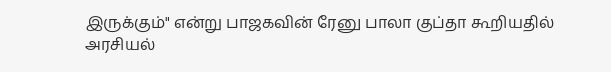இருக்கும்" என்று பாஜகவின் ரேனு பாலா குப்தா கூறியதில் அரசியல்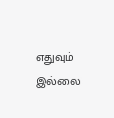எதுவும் இல்லை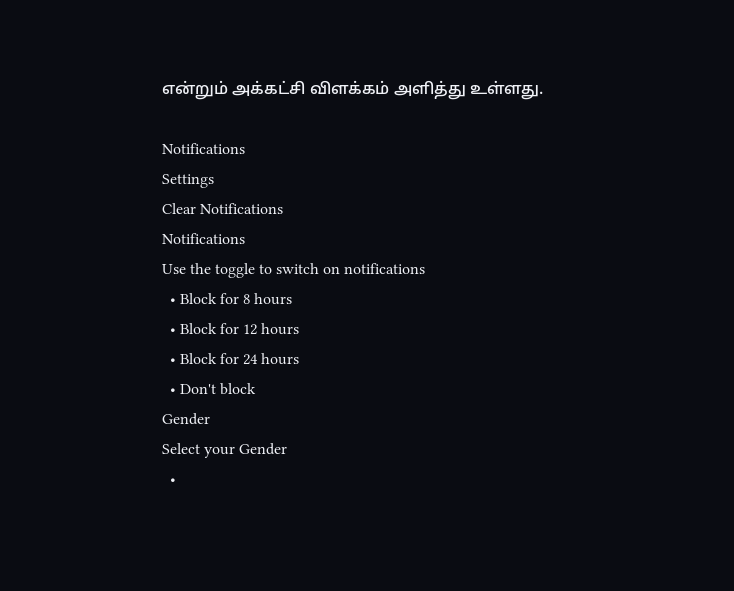என்றும் அக்கட்சி விளக்கம் அளித்து உள்ளது.

Notifications
Settings
Clear Notifications
Notifications
Use the toggle to switch on notifications
  • Block for 8 hours
  • Block for 12 hours
  • Block for 24 hours
  • Don't block
Gender
Select your Gender
  •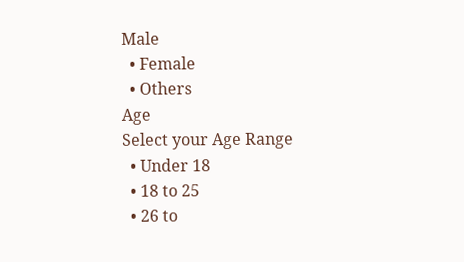Male
  • Female
  • Others
Age
Select your Age Range
  • Under 18
  • 18 to 25
  • 26 to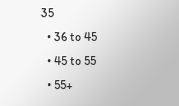35
  • 36 to 45
  • 45 to 55
  • 55+